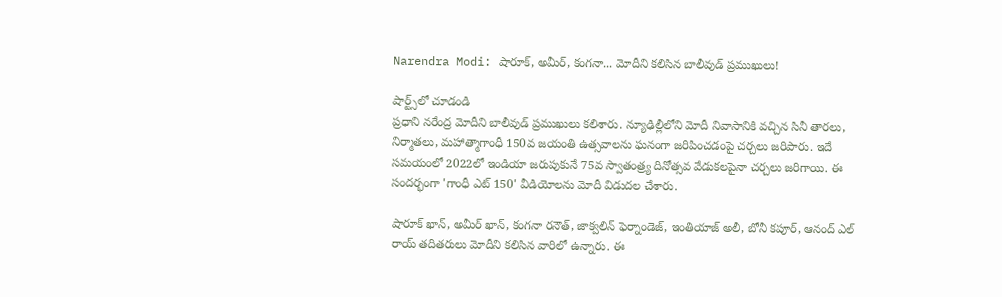Narendra Modi: షారూక్, అమీర్, కంగనా... మోదీని కలిసిన బాలీవుడ్ ప్రముఖులు!

షార్ట్స్‌లో చూడండి
ప్రధాని నరేంద్ర మోదీని బాలీవుడ్ ప్రముఖులు కలిశారు. న్యూఢిల్లీలోని మోదీ నివాసానికి వచ్చిన సినీ తారలు, నిర్మాతలు, మహాత్మాగాంధీ 150వ జయంతి ఉత్సవాలను ఘనంగా జరిపించడంపై చర్చలు జరిపారు. ఇదే సమయంలో 2022లో ఇండియా జరుపుకునే 75వ స్వాతంత్ర్య దినోత్సవ వేడుకలపైనా చర్చలు జరిగాయి. ఈ సందర్భంగా 'గాంధీ ఎట్ 150' వీడియోలను మోదీ విడుదల చేశారు.

షారూక్ ఖాన్, అమీర్ ఖాన్, కంగనా రనౌత్, జాక్వలిన్ ఫెర్నాండెజ్‌, ఇంతియాజ్ అలీ, బోనీ కపూర్, ఆనంద్ ఎల్ రాయ్ తదితరులు మోదీని కలిసిన వారిలో ఉన్నారు. ఈ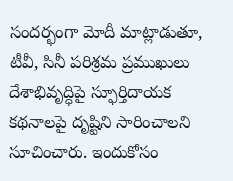సందర్భంగా మోదీ మాట్లాడుతూ, టీవీ, సినీ పరిశ్రమ ప్రముఖులు దేశాభివృద్ధిపై స్ఫూర్తిదాయక కథనాలపై దృష్టిని సారించాలని సూచించారు. ఇందుకోసం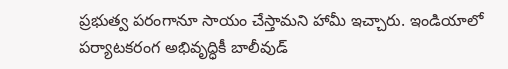ప్రభుత్వ పరంగానూ సాయం చేస్తామని హామీ ఇచ్చారు. ఇండియాలో పర్యాటకరంగ అభివృద్ధికీ బాలీవుడ్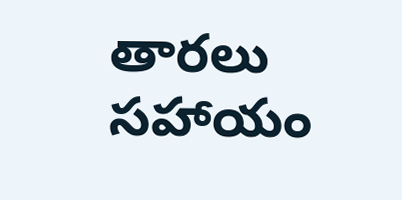తారలు సహాయం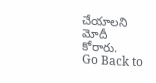చేయాలని మోదీ కోరారు.
Go Back to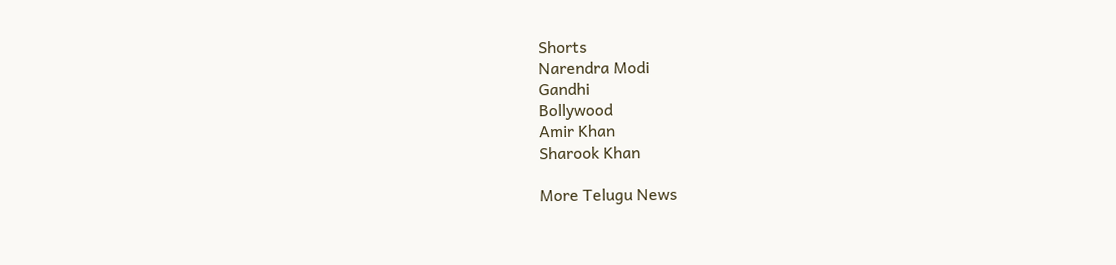Shorts
Narendra Modi
Gandhi
Bollywood
Amir Khan
Sharook Khan

More Telugu News